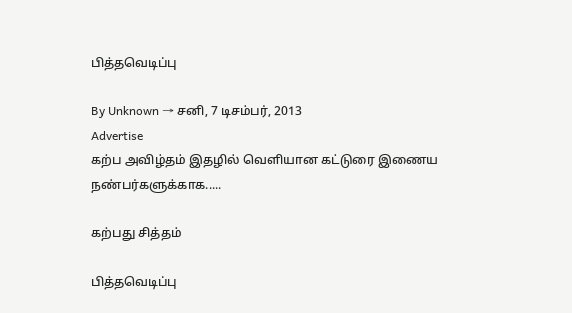பித்தவெடிப்பு

By Unknown → சனி, 7 டிசம்பர், 2013
Advertise
கற்ப அவிழ்தம் இதழில் வெளியான கட்டுரை இணைய நண்பர்களுக்காக.....

கற்பது சித்தம்

பித்தவெடிப்பு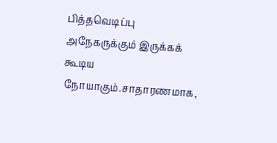பித்தவெடிப்பு அநேகருக்கும் இருக்கக் கூடிய நோயாகும்.சாதாரணமாக,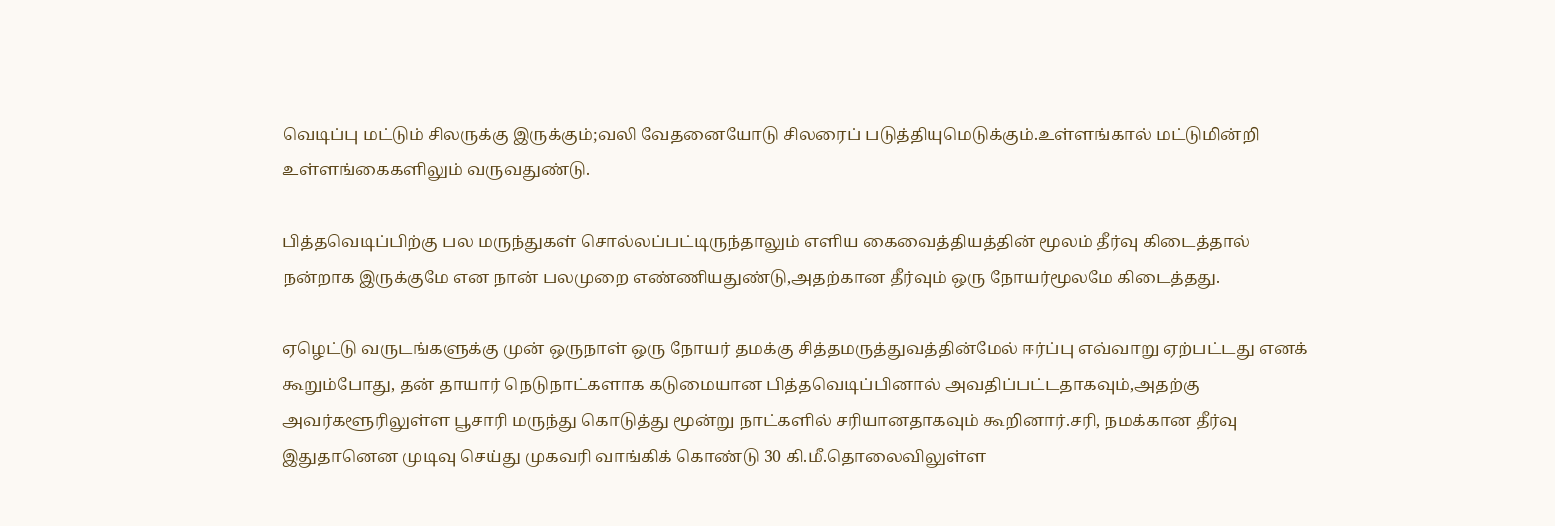வெடிப்பு மட்டும் சிலருக்கு இருக்கும்;வலி வேதனையோடு சிலரைப் படுத்தியுமெடுக்கும்.உள்ளங்கால் மட்டுமின்றி உள்ளங்கைகளிலும் வருவதுண்டு.

பித்தவெடிப்பிற்கு பல மருந்துகள் சொல்லப்பட்டிருந்தாலும் எளிய கைவைத்தியத்தின் மூலம் தீர்வு கிடைத்தால் நன்றாக இருக்குமே என நான் பலமுறை எண்ணியதுண்டு,அதற்கான தீர்வும் ஒரு நோயர்மூலமே கிடைத்தது.

ஏழெட்டு வருடங்களுக்கு முன் ஒருநாள் ஒரு நோயர் தமக்கு சித்தமருத்துவத்தின்மேல் ஈர்ப்பு எவ்வாறு ஏற்பட்டது எனக் கூறும்போது, தன் தாயார் நெடுநாட்களாக கடுமையான பித்தவெடிப்பினால் அவதிப்பட்டதாகவும்,அதற்கு அவர்களூரிலுள்ள பூசாரி மருந்து கொடுத்து மூன்று நாட்களில் சரியானதாகவும் கூறினார்.சரி, நமக்கான தீர்வு இதுதானென முடிவு செய்து முகவரி வாங்கிக் கொண்டு 30 கி.மீ.தொலைவிலுள்ள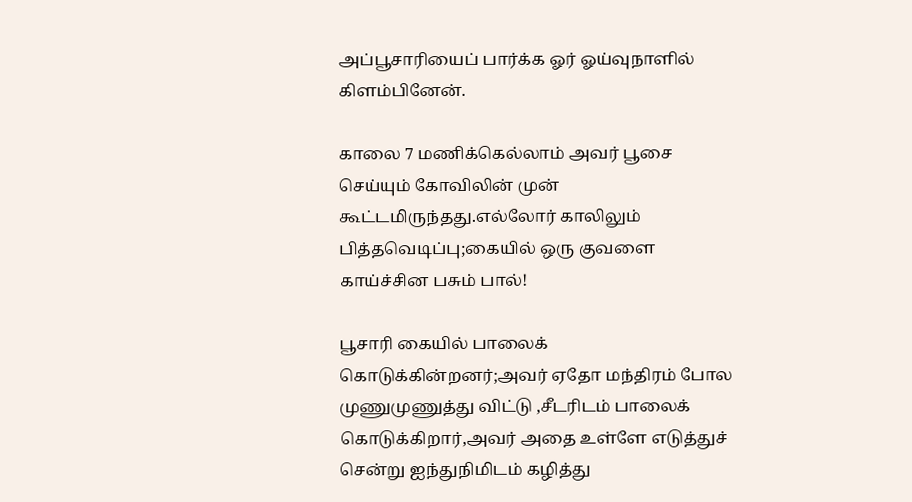அப்பூசாரியைப் பார்க்க ஓர் ஓய்வுநாளில் கிளம்பினேன்.

காலை 7 மணிக்கெல்லாம் அவர் பூசை செய்யும் கோவிலின் முன் கூட்டமிருந்தது.எல்லோர் காலிலும் பித்தவெடிப்பு;கையில் ஒரு குவளை காய்ச்சின பசும் பால்!

பூசாரி கையில் பாலைக் கொடுக்கின்றனர்;அவர் ஏதோ மந்திரம் போல முணுமுணுத்து விட்டு ,சீடரிடம் பாலைக் கொடுக்கிறார்,அவர் அதை உள்ளே எடுத்துச் சென்று ஐந்துநிமிடம் கழித்து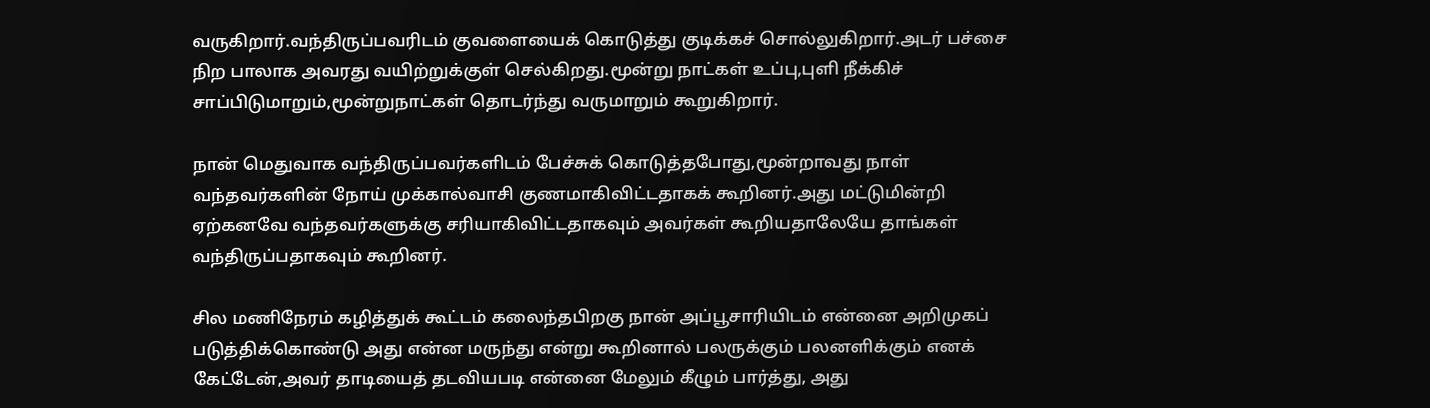வருகிறார்.வந்திருப்பவரிடம் குவளையைக் கொடுத்து குடிக்கச் சொல்லுகிறார்.அடர் பச்சை நிற பாலாக அவரது வயிற்றுக்குள் செல்கிறது.மூன்று நாட்கள் உப்பு,புளி நீக்கிச் சாப்பிடுமாறும்,மூன்றுநாட்கள் தொடர்ந்து வருமாறும் கூறுகிறார்.

நான் மெதுவாக வந்திருப்பவர்களிடம் பேச்சுக் கொடுத்தபோது,மூன்றாவது நாள் வந்தவர்களின் நோய் முக்கால்வாசி குணமாகிவிட்டதாகக் கூறினர்.அது மட்டுமின்றி ஏற்கனவே வந்தவர்களுக்கு சரியாகிவிட்டதாகவும் அவர்கள் கூறியதாலேயே தாங்கள் வந்திருப்பதாகவும் கூறினர்.

சில மணிநேரம் கழித்துக் கூட்டம் கலைந்தபிறகு நான் அப்பூசாரியிடம் என்னை அறிமுகப் படுத்திக்கொண்டு அது என்ன மருந்து என்று கூறினால் பலருக்கும் பலனளிக்கும் எனக் கேட்டேன்,அவர் தாடியைத் தடவியபடி என்னை மேலும் கீழும் பார்த்து, அது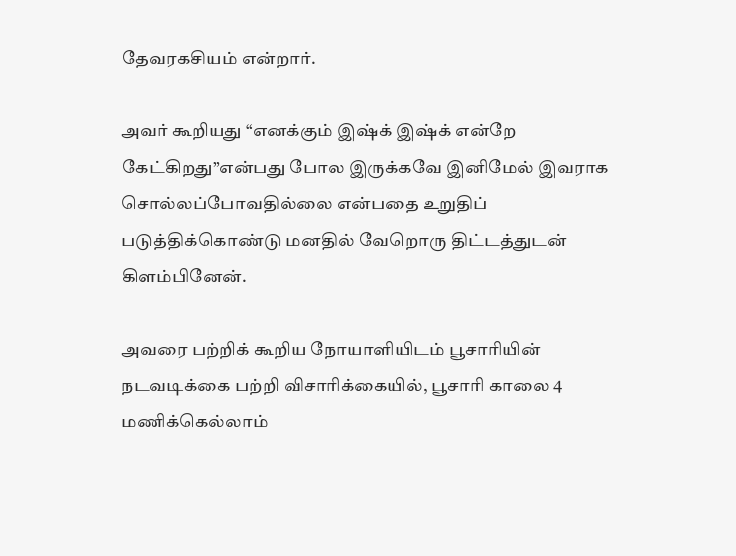தேவரகசியம் என்றார்.

அவர் கூறியது “எனக்கும் இஷ்க் இஷ்க் என்றே கேட்கிறது”என்பது போல இருக்கவே இனிமேல் இவராக சொல்லப்போவதில்லை என்பதை உறுதிப் படுத்திக்கொண்டு மனதில் வேறொரு திட்டத்துடன் கிளம்பினேன்.

அவரை பற்றிக் கூறிய நோயாளியிடம் பூசாரியின் நடவடிக்கை பற்றி விசாரிக்கையில், பூசாரி காலை 4 மணிக்கெல்லாம்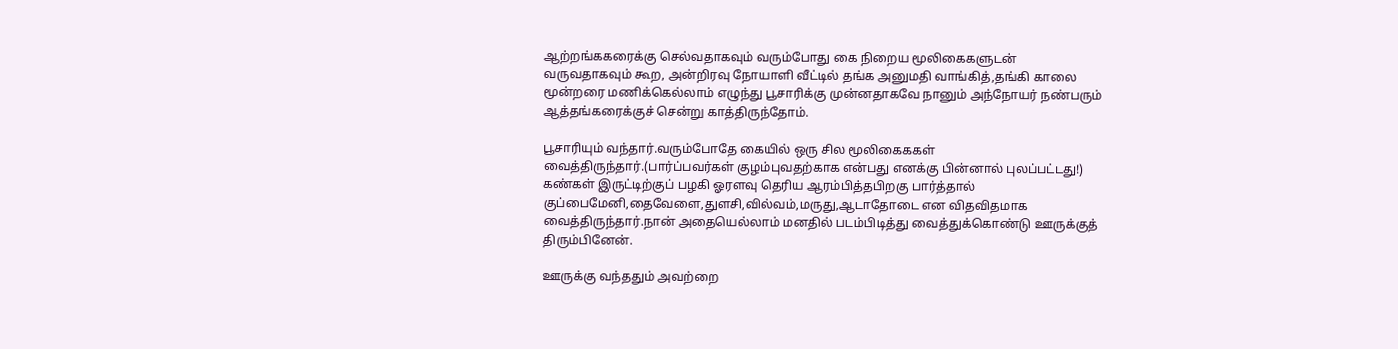ஆற்றங்ககரைக்கு செல்வதாகவும் வரும்போது கை நிறைய மூலிகைகளுடன் வருவதாகவும் கூற, அன்றிரவு நோயாளி வீட்டில் தங்க அனுமதி வாங்கித்,தங்கி காலை மூன்றரை மணிக்கெல்லாம் எழுந்து பூசாரிக்கு முன்னதாகவே நானும் அந்நோயர் நண்பரும் ஆத்தங்கரைக்குச் சென்று காத்திருந்தோம்.

பூசாரியும் வந்தார்.வரும்போதே கையில் ஒரு சில மூலிகைககள் வைத்திருந்தார்.(பார்ப்பவர்கள் குழம்புவதற்காக என்பது எனக்கு பின்னால் புலப்பட்டது!) கண்கள் இருட்டிற்குப் பழகி ஓரளவு தெரிய ஆரம்பித்தபிறகு பார்த்தால் குப்பைமேனி,தைவேளை,துளசி,வில்வம்,மருது,ஆடாதோடை என விதவிதமாக வைத்திருந்தார்.நான் அதையெல்லாம் மனதில் படம்பிடித்து வைத்துக்கொண்டு ஊருக்குத் திரும்பினேன்.

ஊருக்கு வந்ததும் அவற்றை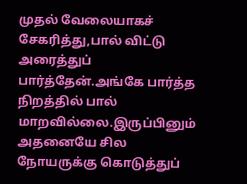முதல் வேலையாகச் சேகரித்து,பால் விட்டு அரைத்துப் பார்த்தேன்.அங்கே பார்த்த நிறத்தில் பால் மாறவில்லை.இருப்பினும் அதனையே சில நோயருக்கு கொடுத்துப்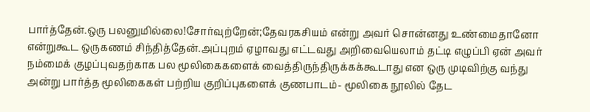பார்த்தேன்.ஒரு பலனுமில்லை!சோர்வுற்றேன்;தேவரகசியம் என்று அவர் சொன்னது உண்மைதானோ என்றுகூட ஒருகணம் சிந்தித்தேன்.அப்புறம் ஏழாவது எட்டவது அறிவையெலாம் தட்டி எழுப்பி ஏன் அவர் நம்மைக் குழப்புவதற்காக பல மூலிகைகளைக் வைத்திருந்திருக்கக்கூடாது என ஒரு முடிவிற்கு வந்து அன்று பார்த்த மூலிகைகள் பற்றிய குறிப்புகளைக் குணபாடம்- மூலிகை நூலில் தேட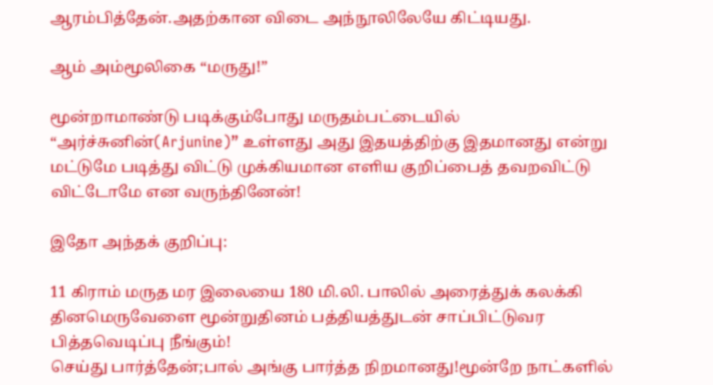ஆரம்பித்தேன்.அதற்கான விடை அந்நூலிலேயே கிட்டியது.

ஆம் அம்மூலிகை “மருது!”

மூன்றாமாண்டு படிக்கும்போது மருதம்பட்டையில் “அர்ச்சுனின்(Arjunine)” உள்ளது அது இதயத்திற்கு இதமானது என்று மட்டுமே படித்து விட்டு முக்கியமான எளிய குறிப்பைத் தவறவிட்டு விட்டோமே என வருந்தினேன்!

இதோ அந்தக் குறிப்பு:

11 கிராம் மருத மர இலையை 180 மி.லி. பாலில் அரைத்துக் கலக்கி தினமெருவேளை மூன்றுதினம் பத்தியத்துடன் சாப்பிட்டுவர பித்தவெடிப்பு நீங்கும்!
செய்து பார்த்தேன்;பால் அங்கு பார்த்த நிறமானது!மூன்றே நாட்களில்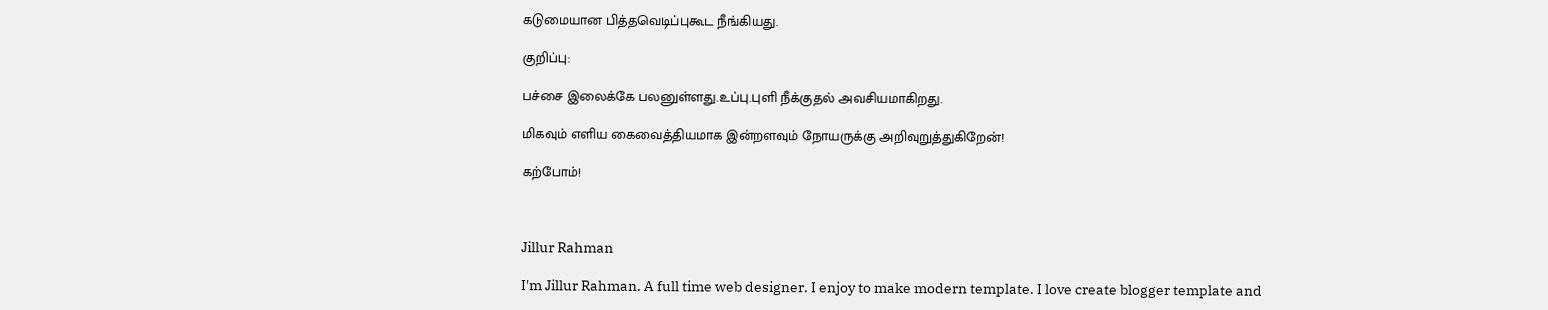கடுமையான பித்தவெடிப்புகூட நீங்கியது.

குறிப்பு:

பச்சை இலைக்கே பலனுள்ளது.உப்பு.புளி நீக்குதல் அவசியமாகிறது.

மிகவும் எளிய கைவைத்தியமாக இன்றளவும் நோயருக்கு அறிவுறுத்துகிறேன்!

கற்போம்!



Jillur Rahman

I'm Jillur Rahman. A full time web designer. I enjoy to make modern template. I love create blogger template and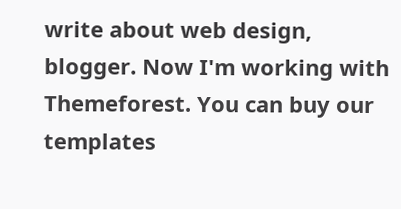write about web design, blogger. Now I'm working with Themeforest. You can buy our templates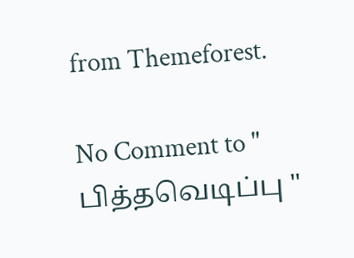from Themeforest.

No Comment to " பித்தவெடிப்பு "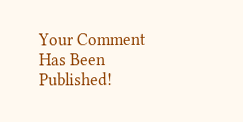Your Comment Has Been Published!